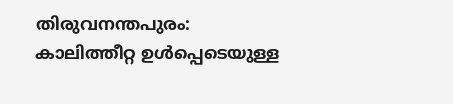തിരുവനന്തപുരം: കാലിത്തീറ്റ ഉൾപ്പെടെയുള്ള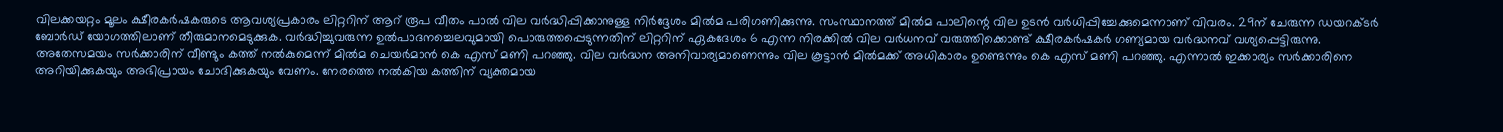വിലക്കയറ്റം മൂലം ക്ഷീരകർഷകരുടെ ആവശ്യപ്രകാരം ലിറ്ററിന് ആറ് രൂപ വീതം പാൽ വില വർദ്ധിപ്പിക്കാനുള്ള നിർദ്ദേശം മിൽമ പരിഗണിക്കുന്നു. സംസ്ഥാനത്ത് മിൽമ പാലിന്റെ വില ഉടൻ വർധിപ്പിച്ചേക്കുമെന്നാണ് വിവരം. 29ന് ചേരുന്ന ഡയറക്ടർ ബോർഡ് യോഗത്തിലാണ് തീരുമാനമെടുക്കുക. വർദ്ധിച്ചുവരുന്ന ഉൽപാദനച്ചെലവുമായി പൊരുത്തപ്പെടുന്നതിന് ലിറ്ററിന് ഏകദേശം 6 എന്ന നിരക്കിൽ വില വർധനവ് വരുത്തിക്കൊണ്ട് ക്ഷീരകർഷകർ ഗണ്യമായ വർദ്ധനവ് വശ്യപ്പെട്ടിരുന്നു.
അതേസമയം സർക്കാരിന് വീണ്ടും കത്ത് നൽകുമെന്ന് മിൽമ ചെയർമാൻ കെ എസ് മണി പറഞ്ഞു. വില വർദ്ധന അനിവാര്യമാണെന്നും വില കൂട്ടാൻ മിൽമക്ക് അധികാരം ഉണ്ടെന്നും കെ എസ് മണി പറഞ്ഞു. എന്നാൽ ഇക്കാര്യം സർക്കാരിനെ അറിയിക്കുകയും അഭിപ്രായം ചോദിക്കുകയും വേണം. നേരത്തെ നൽകിയ കത്തിന് വ്യക്തമായ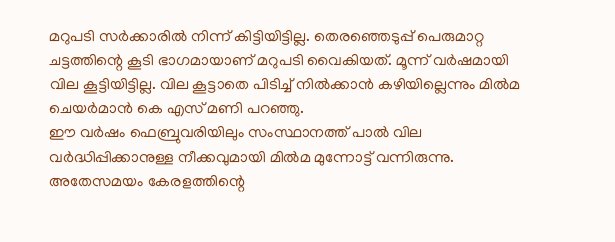മറുപടി സർക്കാരിൽ നിന്ന് കിട്ടിയിട്ടില്ല. തെരഞ്ഞെടുപ്പ് പെരുമാറ്റ ചട്ടത്തിന്റെ കൂടി ഭാഗമായാണ് മറുപടി വൈകിയത്. മൂന്ന് വർഷമായി വില കൂട്ടിയിട്ടില്ല. വില കൂട്ടാതെ പിടിച്ച് നിൽക്കാൻ കഴിയില്ലെന്നും മിൽമ ചെയർമാൻ കെ എസ് മണി പറഞ്ഞു.
ഈ വർഷം ഫെബ്രുവരിയിലും സംസ്ഥാനത്ത് പാൽ വില വർദ്ധിപ്പിക്കാനുള്ള നീക്കവുമായി മിൽമ മുന്നോട്ട് വന്നിരുന്നു. അതേസമയം കേരളത്തിന്റെ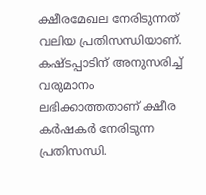ക്ഷീരമേഖല നേരിടുന്നത് വലിയ പ്രതിസന്ധിയാണ്. കഷ്ടപ്പാടിന് അനുസരിച്ച് വരുമാനം ലഭിക്കാത്തതാണ് ക്ഷീര കർഷകർ നേരിടുന്ന പ്രതിസന്ധി.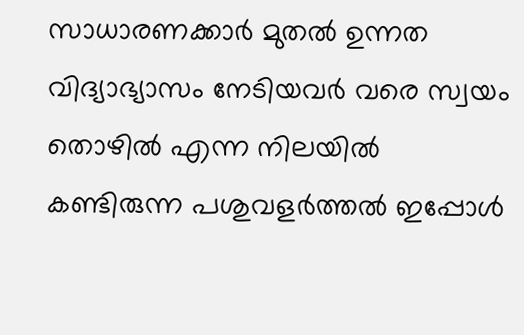സാധാരണക്കാർ മുതൽ ഉന്നത വിദ്യാഭ്യാസം നേടിയവർ വരെ സ്വയം തൊഴിൽ എന്ന നിലയിൽ കണ്ടിരുന്ന പശുവളർത്തൽ ഇപ്പോൾ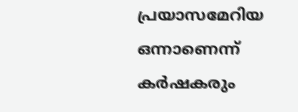പ്രയാസമേറിയ ഒന്നാണെന്ന് കർഷകരും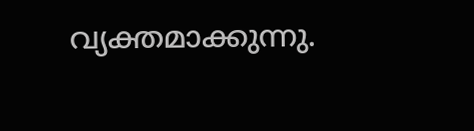വ്യക്തമാക്കുന്നു.